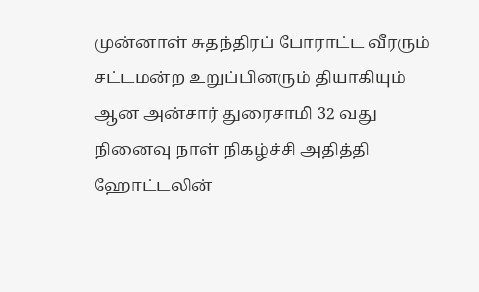முன்னாள் சுதந்திரப் போராட்ட வீரரும் சட்டமன்ற உறுப்பினரும் தியாகியும் ஆன அன்சார் துரைசாமி 32 வது நினைவு நாள் நிகழ்ச்சி அதித்தி ஹோட்டலின்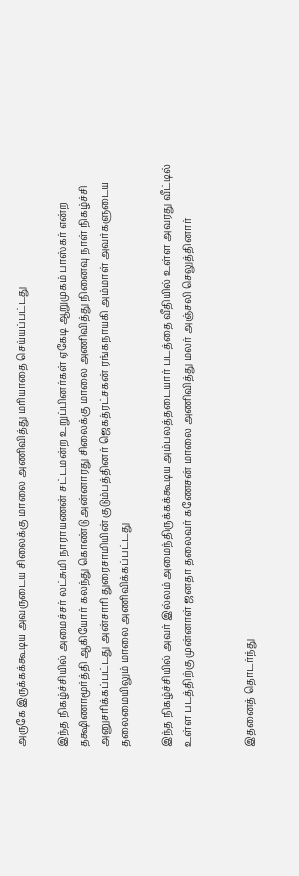அருகே இருக்கக்கூடிய அவருடைய சிலைக்கு மாலை அணிவித்து மரியாதை செய்யப்பட்டது

இந்த நிகழ்ச்சியில் அமைச்சர் லட்சுமி நாராயணன் சட்டமன்ற உறுப்பினர்கள் ஏகேடி ஆறுமுகம் பாஸ்கர் என்ற தக்ஷிணாமூர்த்தி ஆகியோர் கலந்து கொண்டு அன்னாரது சிலைக்கு மாலை அணிவித்து நினைவு நாள் நிகழ்ச்சி அனுசரிக்கப்பட்டது அன்சாரி துரைசாமியின் குடும்பத்தினர் ஜெகத்ரட்சகன் ரங்கநாயகி அம்மாள் அவர்களுடைய தலைமையிலும் மாலை அணிவிக்கப்பட்டது

இந்த நிகழ்ச்சியில் அவர் இல்லம் அமைந்திருக்கக்கூடிய அம்பலத்தடையார் படத்தை வீதியில் உள்ள அவரது வீட்டில் உள்ள படத்திற்கு முன்னாள் ஜனதா தலைவர் கணேசன் மாலை அணிவித்து மலர் அஞ்சலி செலுத்தினார்


இதனைத் தொடர்ந்து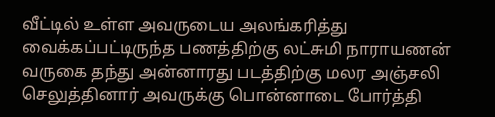வீட்டில் உள்ள அவருடைய அலங்கரித்து வைக்கப்பட்டிருந்த பணத்திற்கு லட்சுமி நாராயணன் வருகை தந்து அன்னாரது படத்திற்கு மலர அஞ்சலி செலுத்தினார் அவருக்கு பொன்னாடை போர்த்தி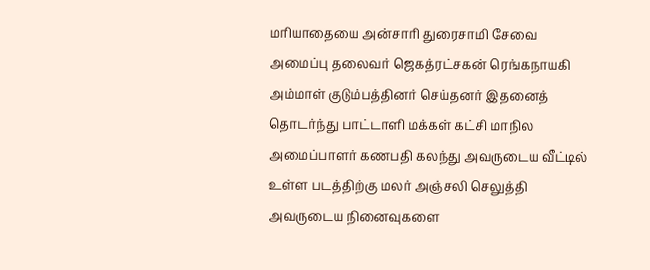மரியாதையை அன்சாரி துரைசாமி சேவை அமைப்பு தலைவர் ஜெகத்ரட்சகன் ரெங்கநாயகி அம்மாள் குடும்பத்தினர் செய்தனர் இதனைத் தொடர்ந்து பாட்டாளி மக்கள் கட்சி மாநில அமைப்பாளர் கணபதி கலந்து அவருடைய வீட்டில் உள்ள படத்திற்கு மலர் அஞ்சலி செலுத்தி அவருடைய நினைவுகளை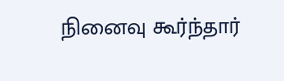நினைவு கூர்ந்தார்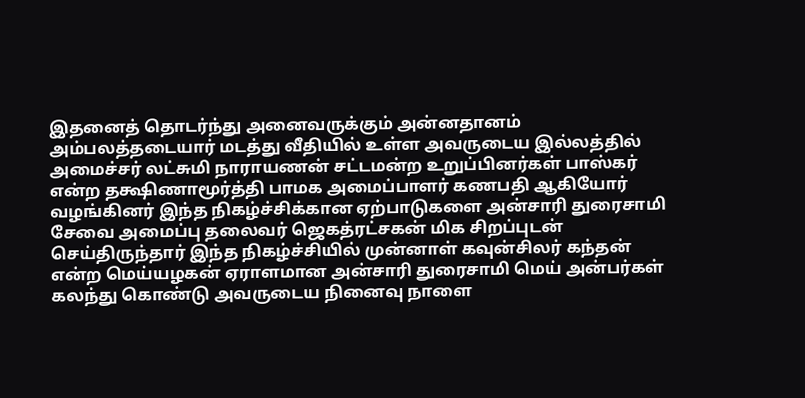இதனைத் தொடர்ந்து அனைவருக்கும் அன்னதானம் அம்பலத்தடையார் மடத்து வீதியில் உள்ள அவருடைய இல்லத்தில் அமைச்சர் லட்சுமி நாராயணன் சட்டமன்ற உறுப்பினர்கள் பாஸ்கர் என்ற தக்ஷிணாமூர்த்தி பாமக அமைப்பாளர் கணபதி ஆகியோர் வழங்கினர் இந்த நிகழ்ச்சிக்கான ஏற்பாடுகளை அன்சாரி துரைசாமி சேவை அமைப்பு தலைவர் ஜெகத்ரட்சகன் மிக சிறப்புடன் செய்திருந்தார் இந்த நிகழ்ச்சியில் முன்னாள் கவுன்சிலர் கந்தன் என்ற மெய்யழகன் ஏராளமான அன்சாரி துரைசாமி மெய் அன்பர்கள் கலந்து கொண்டு அவருடைய நினைவு நாளை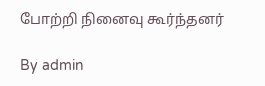போற்றி நினைவு கூர்ந்தனர்

By admin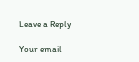Leave a Reply

Your email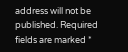address will not be published. Required fields are marked *